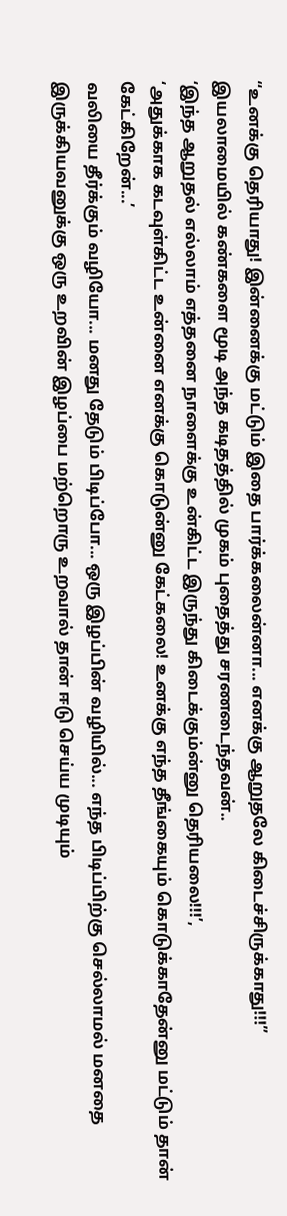“உனக்கு தெரியாது! இன்னைக்கு மட்டும் இதை பார்க்கலைன்னா... எனக்கு ஆறுதலே கிடைச்சிருக்காது!!!”
இயலாமையில் கண்களை மூடி அந்த கடிதத்தில் முகம் புதைத்து சரணடைந்தவன்..
‘இந்த ஆறுதல் எல்லாம் எத்தனை நாளைக்கு உன்கிட்ட இருந்து கிடைக்கும்ன்னு தெரியலை!!!’,
‘அதுக்காக கடவுள்கிட்ட உன்னை எனக்கு கொடுன்னு கேட்கலை! உனக்கு எந்த தீங்கையும் கொடுக்காதேன்னு மட்டும் தான் கேட்கிறேன்...’
வலியை தீர்க்கும் வழியோ... மனது தேடும் பிடிப்போ... ஒரு இழப்பின் வழியில்... எந்த பிடிப்பிற்கு செல்லாமல் மனதை இருக்கியவனுக்கு ஒரு உறவின் இழப்பை மற்றொரு உறவால் தான் ஈடு செய்ய முடியும்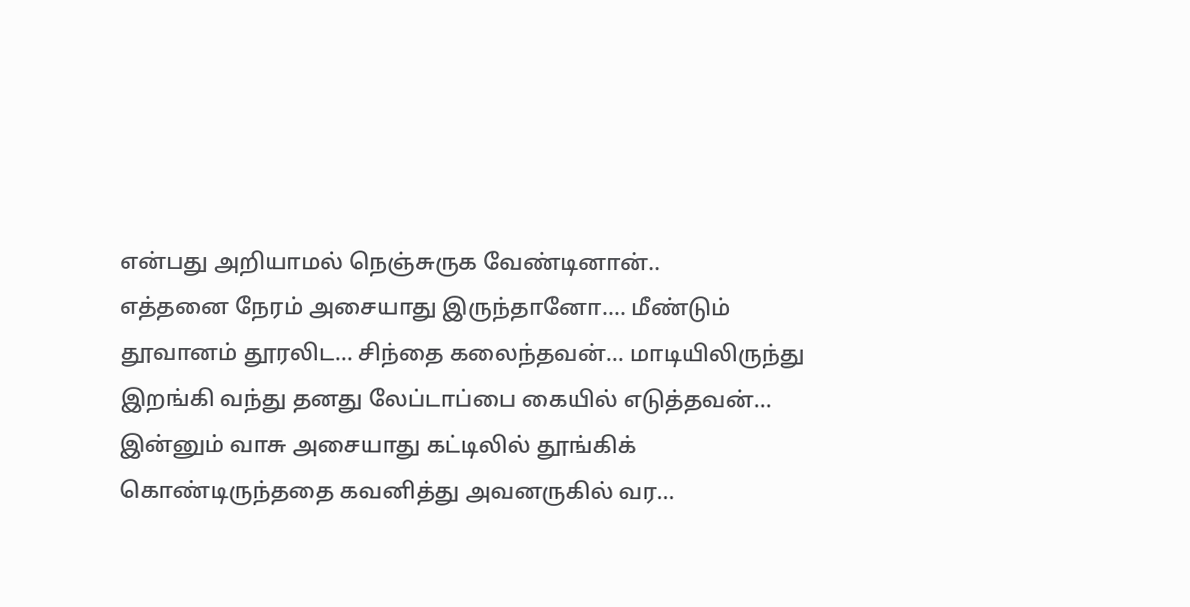என்பது அறியாமல் நெஞ்சுருக வேண்டினான்..
எத்தனை நேரம் அசையாது இருந்தானோ.... மீண்டும் தூவானம் தூரலிட... சிந்தை கலைந்தவன்... மாடியிலிருந்து இறங்கி வந்து தனது லேப்டாப்பை கையில் எடுத்தவன்...
இன்னும் வாசு அசையாது கட்டிலில் தூங்கிக் கொண்டிருந்ததை கவனித்து அவனருகில் வர...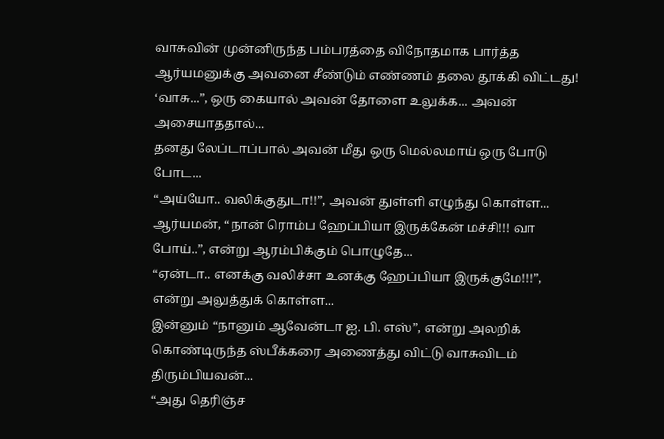வாசுவின் முன்னிருந்த பம்பரத்தை விநோதமாக பார்த்த ஆர்யமனுக்கு அவனை சீண்டும் எண்ணம் தலை தூக்கி விட்டது!
‘வாசு...”, ஒரு கையால் அவன் தோளை உலுக்க... அவன் அசையாததால்...
தனது லேப்டாப்பால் அவன் மீது ஒரு மெல்லமாய் ஒரு போடு போட...
“அய்யோ.. வலிக்குதுடா!!”, அவன் துள்ளி எழுந்து கொள்ள...
ஆர்யமன், “நான் ரொம்ப ஹேப்பியா இருக்கேன் மச்சி!!! வா போய்..”, என்று ஆரம்பிக்கும் பொழுதே...
“ஏன்டா.. எனக்கு வலிச்சா உனக்கு ஹேப்பியா இருக்குமே!!!”, என்று அலுத்துக் கொள்ள...
இன்னும் “நானும் ஆவேன்டா ஐ. பி. எஸ்”, என்று அலறிக் கொண்டிருந்த ஸ்பீக்கரை அணைத்து விட்டு வாசுவிடம் திரும்பியவன்...
“அது தெரிஞ்ச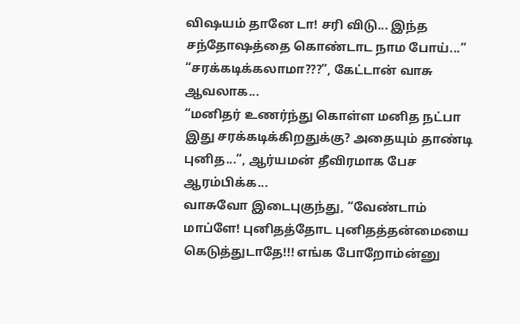விஷயம் தானே டா! சரி விடு... இந்த சந்தோஷத்தை கொண்டாட நாம போய்...”
“சரக்கடிக்கலாமா???”, கேட்டான் வாசு ஆவலாக...
“மனிதர் உணர்ந்து கொள்ள மனித நட்பா இது சரக்கடிக்கிறதுக்கு? அதையும் தாண்டி புனித...”, ஆர்யமன் தீவிரமாக பேச ஆரம்பிக்க...
வாசுவோ இடைபுகுந்து, “வேண்டாம் மாப்ளே! புனிதத்தோட புனிதத்தன்மையை கெடுத்துடாதே!!! எங்க போறோம்ன்னு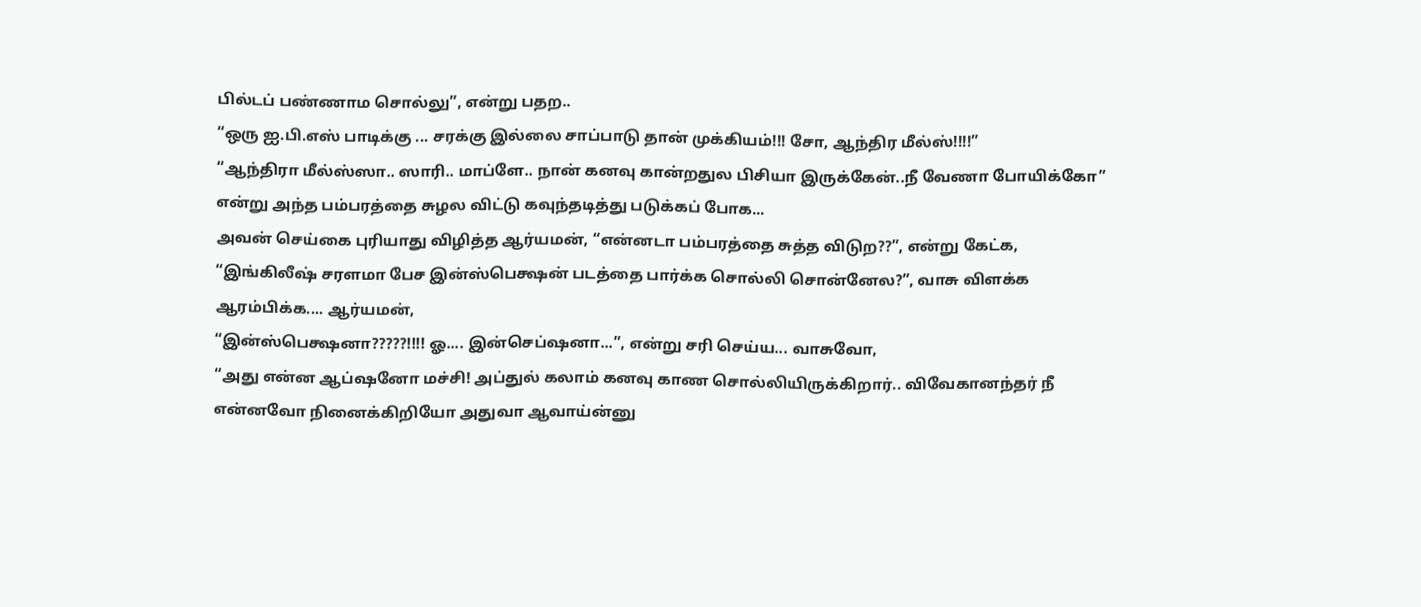பில்டப் பண்ணாம சொல்லு”, என்று பதற..
“ஒரு ஐ.பி.எஸ் பாடிக்கு ... சரக்கு இல்லை சாப்பாடு தான் முக்கியம்!!! சோ, ஆந்திர மீல்ஸ்!!!!”
“ஆந்திரா மீல்ஸ்ஸா.. ஸாரி.. மாப்ளே.. நான் கனவு கான்றதுல பிசியா இருக்கேன்..நீ வேணா போயிக்கோ”
என்று அந்த பம்பரத்தை சுழல விட்டு கவுந்தடித்து படுக்கப் போக...
அவன் செய்கை புரியாது விழித்த ஆர்யமன், “என்னடா பம்பரத்தை சுத்த விடுற??”, என்று கேட்க,
“இங்கிலீஷ் சரளமா பேச இன்ஸ்பெக்ஷன் படத்தை பார்க்க சொல்லி சொன்னேல?”, வாசு விளக்க ஆரம்பிக்க.... ஆர்யமன்,
“இன்ஸ்பெக்ஷனா?????!!!! ஓ.... இன்செப்ஷனா...”, என்று சரி செய்ய... வாசுவோ,
“அது என்ன ஆப்ஷனோ மச்சி! அப்துல் கலாம் கனவு காண சொல்லியிருக்கிறார்.. விவேகானந்தர் நீ என்னவோ நினைக்கிறியோ அதுவா ஆவாய்ன்னு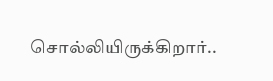சொல்லியிருக்கிறார்..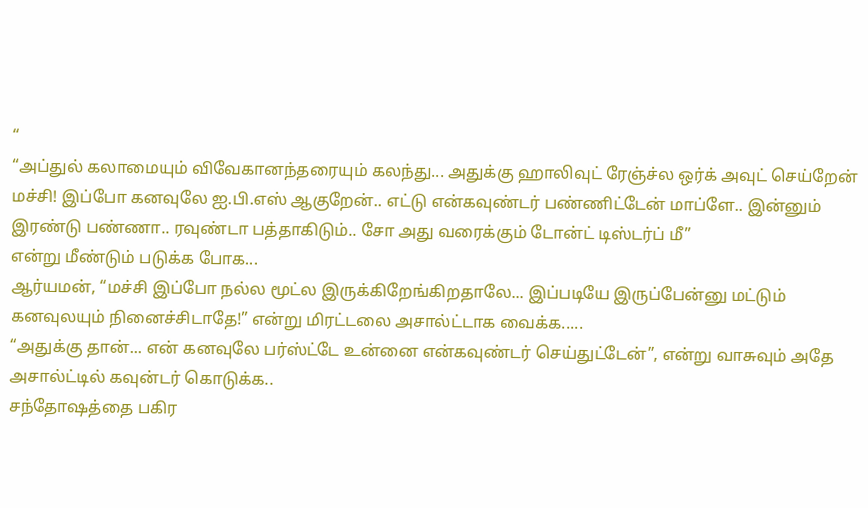“
“அப்துல் கலாமையும் விவேகானந்தரையும் கலந்து... அதுக்கு ஹாலிவுட் ரேஞ்ச்ல ஒர்க் அவுட் செய்றேன் மச்சி! இப்போ கனவுலே ஐ.பி.எஸ் ஆகுறேன்.. எட்டு என்கவுண்டர் பண்ணிட்டேன் மாப்ளே.. இன்னும் இரண்டு பண்ணா.. ரவுண்டா பத்தாகிடும்.. சோ அது வரைக்கும் டோன்ட் டிஸ்டர்ப் மீ”
என்று மீண்டும் படுக்க போக...
ஆர்யமன், “மச்சி இப்போ நல்ல மூட்ல இருக்கிறேங்கிறதாலே... இப்படியே இருப்பேன்னு மட்டும் கனவுலயும் நினைச்சிடாதே!” என்று மிரட்டலை அசால்ட்டாக வைக்க.....
“அதுக்கு தான்... என் கனவுலே பர்ஸ்ட்டே உன்னை என்கவுண்டர் செய்துட்டேன்”, என்று வாசுவும் அதே அசால்ட்டில் கவுன்டர் கொடுக்க..
சந்தோஷத்தை பகிர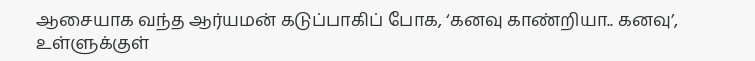ஆசையாக வந்த ஆர்யமன் கடுப்பாகிப் போக, ‘கனவு காண்றியா.. கனவு’, உள்ளுக்குள்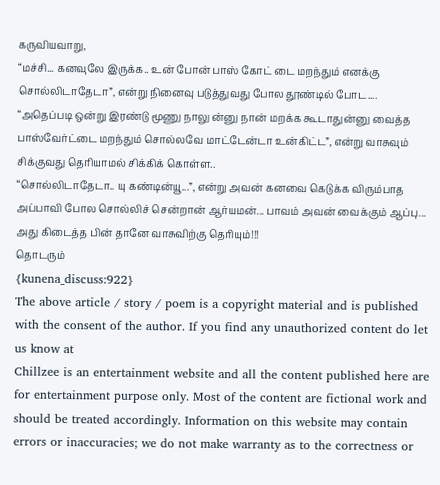கருவியவாறு,
“மச்சி... கனவுலே இருக்க.. உன் போன் பாஸ் கோட் டை மறந்தும் எனக்கு சொல்லிடாதேடா”, என்று நினைவு படுத்துவது போல தூண்டில் போட....
“அதெப்படி ஒன்று இரண்டு மூணு நாலு ன்னு நான் மறக்க கூடாதுன்னு வைத்த பாஸ்வேர்ட்டை மறந்தும் சொல்லவே மாட்டேன்டா உன்கிட்ட”, என்று வாசுவும் சிக்குவது தெரியாமல் சிக்கிக் கொள்ள..
“சொல்லிடாதேடா.. யு கண்டின்யூ...”, என்று அவன் கனவை கெடுக்க விரும்பாத அப்பாவி போல சொல்லிச் சென்றான் ஆர்யமன்... பாவம் அவன் வைக்கும் ஆப்பு... அது கிடைத்த பின் தானே வாசுவிற்கு தெரியும்!!!
தொடரும்
{kunena_discuss:922}
The above article / story / poem is a copyright material and is published with the consent of the author. If you find any unauthorized content do let us know at
Chillzee is an entertainment website and all the content published here are for entertainment purpose only. Most of the content are fictional work and should be treated accordingly. Information on this website may contain errors or inaccuracies; we do not make warranty as to the correctness or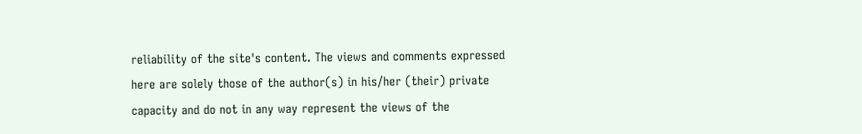reliability of the site's content. The views and comments expressed here are solely those of the author(s) in his/her (their) private capacity and do not in any way represent the views of the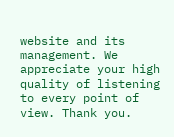website and its management. We appreciate your high quality of listening to every point of view. Thank you.